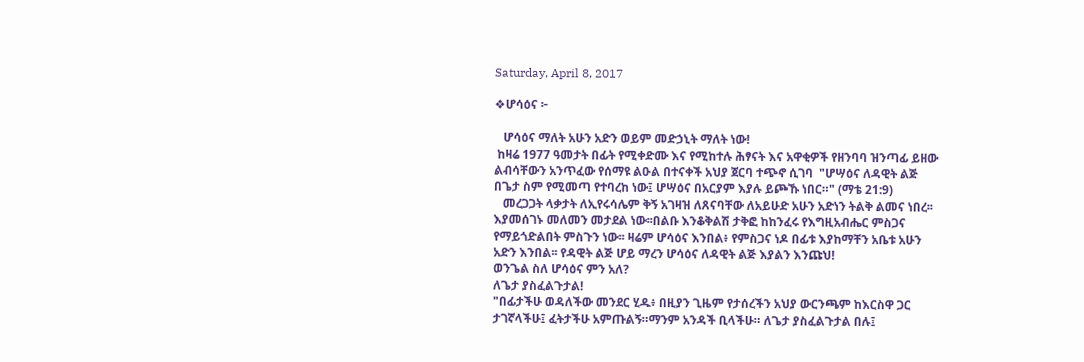Saturday, April 8, 2017

❖ሆሳዕና ፦

   ሆሳዕና ማለት አሁን አድን ወይም መድኃኒት ማለት ነው!
 ከዛሬ 1977 ዓመታት በፊት የሚቀድሙ እና የሚከተሉ ሕፃናት እና አዋቂዎች የዘንባባ ዝንጣፊ ይዘው ልብሳቸውን አንጥፈው የሰማዩ ልዑል በተናቀች አህያ ጀርባ ተጭኖ ሲገባ  "ሆሣዕና ለዳዊት ልጅ በጌታ ስም የሚመጣ የተባረከ ነው፤ ሆሣዕና በአርያም እያሉ ይጮኹ ነበር።" (ማቴ 21:9)
   መረጋጋት ላቃታት ለኢየሩሳሌም ቅኝ አገዛዝ ለጸናባቸው ለአይሁድ አሁን አድነን ትልቅ ልመና ነበረ፡፡እያመሰገኑ መለመን መታደል ነው፡፡በልቡ እንቆቅልሽ ታቅፎ ከከንፈሩ የእግዚአብሔር ምስጋና የማይጎድልበት ምስጉን ነው፡፡ ዛሬም ሆሳዕና እንበል፥ የምስጋና ነዶ በፊቱ እያከማቸን አቤቱ አሁን አድን እንበል፡፡ የዳዊት ልጅ ሆይ ማረን ሆሳዕና ለዳዊት ልጅ እያልን እንጩህ!
ወንጌል ስለ ሆሳዕና ምን አለ?
ለጌታ ያስፈልጉታል!
"በፊታችሁ ወዳለችው መንደር ሂዱ፥ በዚያን ጊዜም የታሰረችን አህያ ውርንጫም ከእርስዋ ጋር ታገኛላችሁ፤ ፈትታችሁ አምጡልኝ።ማንም አንዳች ቢላችሁ። ለጌታ ያስፈልጉታል በሉ፤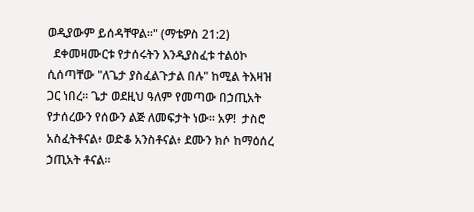ወዲያውም ይሰዳቸዋል።" (ማቴዎስ 21:2)
  ደቀመዛሙርቱ የታሰሩትን እንዲያስፈቱ ተልዕኮ ሲሰጣቸው "ለጌታ ያስፈልጉታል በሉ" ከሚል ትእዛዝ ጋር ነበረ፡፡ ጌታ ወደዚህ ዓለም የመጣው በኃጢአት የታሰረውን የሰውን ልጅ ለመፍታት ነው፡፡ አዎ!  ታስሮ አስፈትቶናል፥ ወድቆ አንስቶናል፥ ደሙን ክሶ ከማዕሰረ ኃጢአት ቶናል፡፡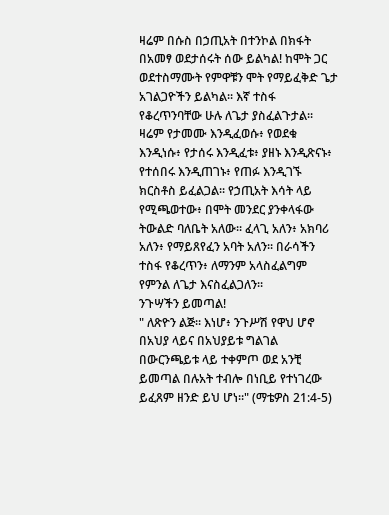ዛሬም በሱስ በኃጢአት በተንኮል በክፋት በአመፃ ወደታሰሩት ሰው ይልካል! ከሞት ጋር ወደተስማሙት የምዋቹን ሞት የማይፈቅድ ጌታ አገልጋዮችን ይልካል፡፡ እኛ ተስፋ የቆረጥንባቸው ሁሉ ለጌታ ያስፈልጉታል፡፡ ዛሬም የታመሙ እንዲፈወሱ፥ የወደቁ እንዲነሱ፥ የታሰሩ እንዲፈቱ፥ ያዘኑ እንዲጽናኑ፥ የተሰበሩ እንዲጠገኑ፥ የጠፉ እንዲገኙ ክርስቶስ ይፈልጋል፡፡ የኃጢአት እሳት ላይ የሚጫወተው፥ በሞት መንደር ያንቀላፋው ትውልድ ባለቤት አለው፡፡ ፈላጊ አለን፥ አክባሪ አለን፥ የማይጸየፈን አባት አለን፡፡ በራሳችን ተስፋ የቆረጥን፥ ለማንም አላስፈልግም የምንል ለጌታ እናስፈልጋለን፡፡
ንጉሣችን ይመጣል!
" ለጽዮን ልጅ። እነሆ፥ ንጉሥሽ የዋህ ሆኖ በአህያ ላይና በአህያይቱ ግልገል በውርንጫይቱ ላይ ተቀምጦ ወደ አንቺ ይመጣል በሉአት ተብሎ በነቢይ የተነገረው ይፈጸም ዘንድ ይህ ሆነ።" (ማቴዎስ 21:4-5)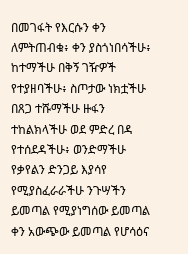በመገፋት የእርሱን ቀን ለምትጠብቁ፥ ቀን ያስጎነበሳችሁ፥ ከተማችሁ በቅኝ ገዥዎች የተያዘባችሁ፥ ስጦታው ነክቷችሁ በጸጋ ተሹማችሁ ዙፋን ተከልክላችሁ ወደ ምድረ በዳ የተሰደዳችሁ፥ ወንድማችሁ የቃየልን ድንጋይ እያሳየ የሚያስፈራራችሁ ንጉሣችን ይመጣል የሚያነግሰው ይመጣል ቀን አውጭው ይመጣል የሆሳዕና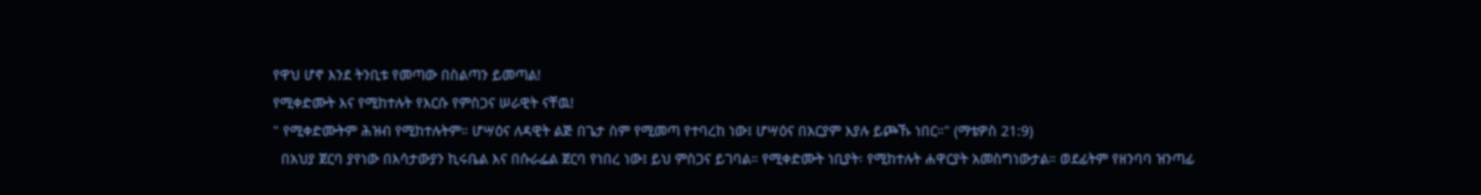የዋህ ሆኖ እንደ ትንቢቱ የመጣው በስልጣን ይመጣል!
የሚቀድሙት እና የሚከተሉት የእርሱ የምስጋና ሠራዊት ናቸዉ!
" የሚቀድሙትም ሕዝብ የሚከተሉትም። ሆሣዕና ለዳዊት ልጅ በጌታ ስም የሚመጣ የተባረከ ነው፤ ሆሣዕና በአርያም እያሉ ይጮኹ ነበር።" (ማቴዎስ 21:9)
  በአህያ ጀርባ ያየነው በእሳታውያን ኪሩቤል እና በሱራፌል ጀርባ የነበረ ነው፤ ይህ ምስጋና ይገባል። የሚቀድሙት ነቢያት፡ የሚከተሉት ሐዋርያት አመስግነውታል። ወደፊትም የዘንባባ ዝንጣፊ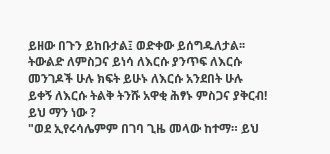ይዘው በጉን ይከቡታል፤ ወድቀው ይሰግዱለታል፡፡ ትውልድ ለምስጋና ይነሳ ለእርሱ ያንጥፍ ለእርሱ መንገዶች ሁሉ ክፍት ይሁኑ ለእርሱ አንደበት ሁሉ ይቀኝ ለእርሱ ትልቅ ትንሹ አዋቂ ሕፃኑ ምስጋና ያቅርብ!
ይህ ማን ነው ?
"ወደ ኢየሩሳሌምም በገባ ጊዜ መላው ከተማ። ይህ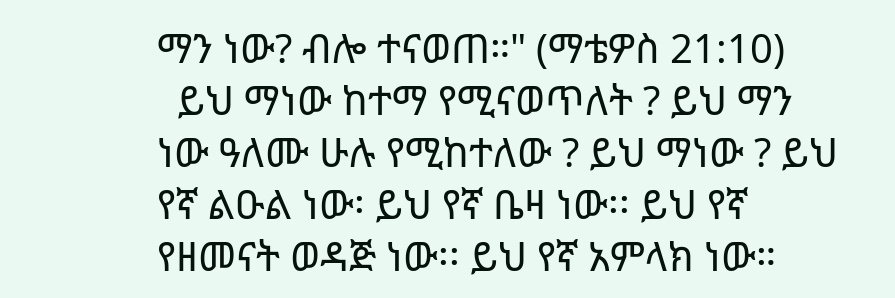ማን ነው? ብሎ ተናወጠ።" (ማቴዎስ 21:10)
  ይህ ማነው ከተማ የሚናወጥለት ? ይህ ማን ነው ዓለሙ ሁሉ የሚከተለው ? ይህ ማነው ? ይህ የኛ ልዑል ነው፡ ይህ የኛ ቤዛ ነው፡፡ ይህ የኛ የዘመናት ወዳጅ ነው፡፡ ይህ የኛ አምላክ ነው።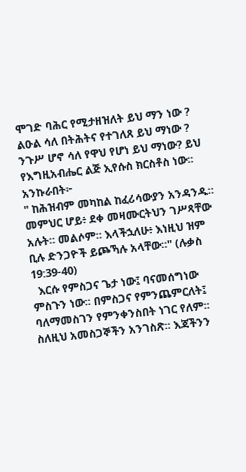ሞገድ ባሕር የሚታዘዝለት ይህ ማን ነው ? ልዑል ሳለ በትሕትና የተገለጸ ይህ ማነው ? ንጉሥ ሆኖ ሳለ የዋህ የሆነ ይህ ማነው? ይህ የእግዚአብሔር ልጅ ኢየሱስ ክርስቶስ ነው፡፡
አንኩራበት፦
" ከሕዝብም መካከል ከፈሪሳውያን አንዳንዱ። መምህር ሆይ፥ ደቀ መዛሙርትህን ገሥጻቸው አሉት። መልሶም። እላችኋለሁ፥ እነዚህ ዝም ቢሉ ድንጋዮች ይጮኻሉ አላቸው።" (ሉቃስ 19:39-40)
  እርሱ የምስጋና ጌታ ነው፤ ባናመሰግነው ምስጉን ነው፡፡ በምስጋና የምንጨምርለት፤ ባለማመስገን የምንቀንስበት ነገር የለም፡፡ ስለዚህ አመስጋኞችን አንገስጽ፡፡ እጃችንን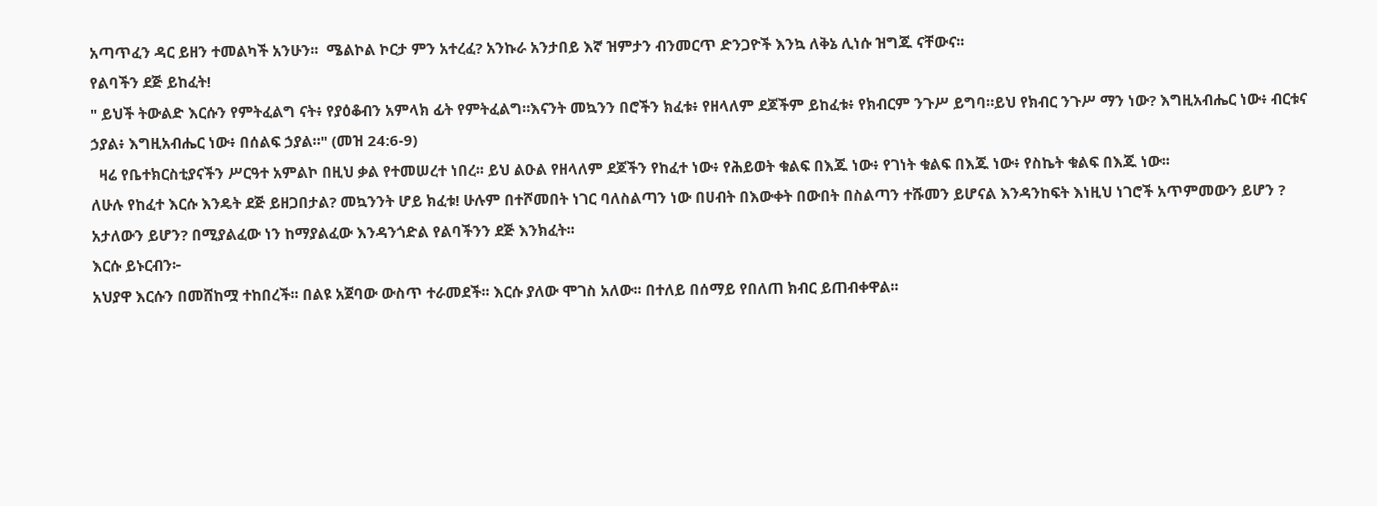አጣጥፈን ዳር ይዘን ተመልካች አንሁን፡፡  ሜልኮል ኮርታ ምን አተረፈ? አንኩራ አንታበይ እኛ ዝምታን ብንመርጥ ድንጋዮች እንኳ ለቅኔ ሊነሱ ዝግጁ ናቸውና፡፡
የልባችን ደጅ ይከፈት!
" ይህች ትውልድ እርሱን የምትፈልግ ናት፥ የያዕቆብን አምላክ ፊት የምትፈልግ።እናንት መኳንን በሮችን ክፈቱ፥ የዘላለም ደጆችም ይከፈቱ፥ የክብርም ንጉሥ ይግባ።ይህ የክብር ንጉሥ ማን ነው? እግዚአብሔር ነው፥ ብርቱና ኃያል፥ እግዚአብሔር ነው፥ በሰልፍ ኃያል።" (መዝ 24:6-9)
  ዛሬ የቤተክርስቲያናችን ሥርዓተ አምልኮ በዚህ ቃል የተመሠረተ ነበረ፡፡ ይህ ልዑል የዘላለም ደጆችን የከፈተ ነው፥ የሕይወት ቁልፍ በእጁ ነው፥ የገነት ቁልፍ በእጁ ነው፥ የስኬት ቁልፍ በእጁ ነው፡፡
ለሁሉ የከፈተ እርሱ እንዴት ደጅ ይዘጋበታል? መኳንንት ሆይ ክፈቱ! ሁሉም በተሾመበት ነገር ባለስልጣን ነው በሀብት በእውቀት በውበት በስልጣን ተሹመን ይሆናል እንዳንከፍት እነዚህ ነገሮች አጥምመውን ይሆን ? አታለውን ይሆን? በሚያልፈው ነን ከማያልፈው እንዳንጎድል የልባችንን ደጅ እንክፈት፡፡
እርሱ ይኑርብን፦
አህያዋ እርሱን በመሸከሟ ተከበረች፡፡ በልዩ አጀባው ውስጥ ተራመደች፡፡ እርሱ ያለው ሞገስ አለው፡፡ በተለይ በሰማይ የበለጠ ክብር ይጠብቀዋል፡፡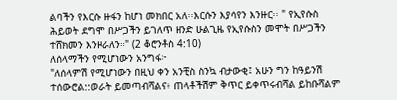ልባችን የእርሱ ዙፋን ከሆነ መክበር አለ፡፡እርሱን እያሳየን እንዙር፡፡ " የኢየሱስ ሕይወት ደግሞ በሥጋችን ይገለጥ ዘንድ ሁልጊዜ የኢየሱስን መሞት በሥጋችን ተሸክመን እንዞራለን።" (2 ቆሮንቶስ 4:10)
ለሰላማችን የሚሆነውን አንግፋ፦
"ለሰላምሽ የሚሆነውን በዚህ ቀን አንቺስ ስንኳ ብታውቂ፤ አሁን ግን ከዓይንሽ ተሰውሮል::ወራት ይመጣብሻልና፥ ጠላቶችሽም ቅጥር ይቀጥሩብሻል ይከቡሻልም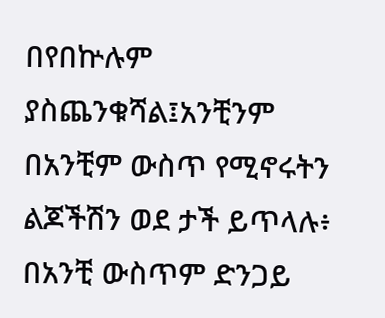በየበኵሉም ያስጨንቁሻል፤አንቺንም በአንቺም ውስጥ የሚኖሩትን ልጆችሽን ወደ ታች ይጥላሉ፥ በአንቺ ውስጥም ድንጋይ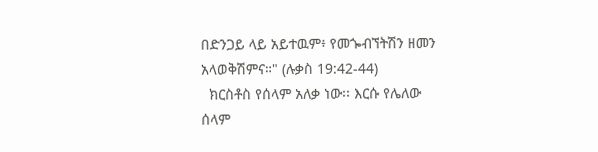በድንጋይ ላይ አይተዉም፥ የመጐብኘትሽን ዘመን አላወቅሽምና።" (ሉቃስ 19:42-44)
  ክርስቶስ የሰላም አለቃ ነው፡፡ እርሱ የሌለው ሰላም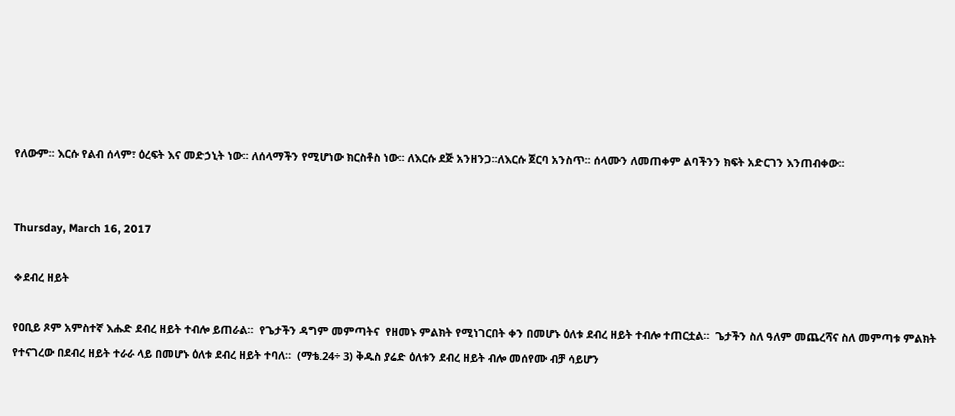የለውም፡፡ እርሱ የልብ ሰላም፣ ዕረፍት እና መድኃኒት ነው፡፡ ለሰላማችን የሚሆነው ክርስቶስ ነው፡፡ ለእርሱ ደጅ አንዘንጋ፡፡ለእርሱ ጀርባ አንስጥ፡፡ ሰላሙን ለመጠቀም ልባችንን ክፍት አድርገን እንጠብቀው፡፡


Thursday, March 16, 2017

❖ደብረ ዘይት

የዐቢይ ጾም አምስተኛ እሑድ ደብረ ዘይት ተብሎ ይጠራል።  የጌታችን ዳግም መምጣትና  የዘመኑ ምልክት የሚነገርበት ቀን በመሆኑ ዕለቱ ደብረ ዘይት ተብሎ ተጠርቷል።  ጌታችን ስለ ዓለም መጨረሻና ስለ መምጣቱ ምልክት የተናገረው በደብረ ዘይት ተራራ ላይ በመሆኑ ዕለቱ ደብረ ዘይት ተባለ።  (ማቴ.24÷ 3) ቅዱስ ያሬድ ዕለቱን ደብረ ዘይት ብሎ መሰየሙ ብቻ ሳይሆን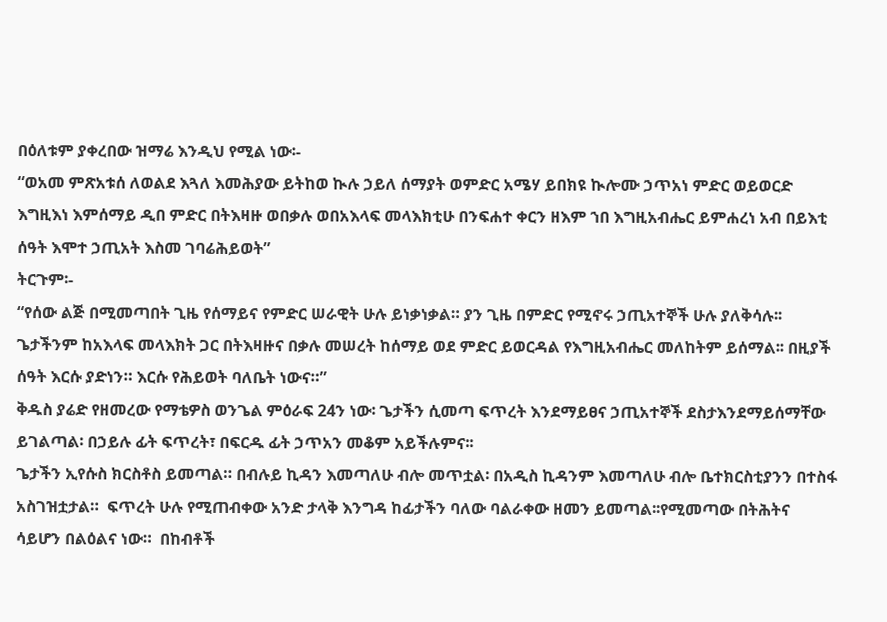በዕለቱም ያቀረበው ዝማሬ እንዲህ የሚል ነው፡-
“ወአመ ምጽአቱሰ ለወልደ እጓለ እመሕያው ይትከወ ኲሉ ኃይለ ሰማያት ወምድር አሜሃ ይበክዩ ኲሎሙ ኃጥአነ ምድር ወይወርድ እግዚእነ እምሰማይ ዲበ ምድር በትእዛዙ ወበቃሉ ወበአእላፍ መላእክቲሁ በንፍሐተ ቀርን ዘእም ኀበ እግዚአብሔር ይምሐረነ አብ በይእቲ ሰዓት እሞተ ኃጢአት እስመ ገባሬሕይወት”
ትርጉም፡-
“የሰው ልጅ በሚመጣበት ጊዜ የሰማይና የምድር ሠራዊት ሁሉ ይነቃነቃል። ያን ጊዜ በምድር የሚኖሩ ኃጢአተኞች ሁሉ ያለቅሳሉ፡፡ጌታችንም ከአእላፍ መላእክት ጋር በትእዛዙና በቃሉ መሠረት ከሰማይ ወደ ምድር ይወርዳል የእግዚአብሔር መለከትም ይሰማል፡፡ በዚያች ሰዓት እርሱ ያድነን። እርሱ የሕይወት ባለቤት ነውና።”
ቅዱስ ያሬድ የዘመረው የማቴዎስ ወንጌል ምዕራፍ 24ን ነው፡ ጌታችን ሲመጣ ፍጥረት እንደማይፀና ኃጢአተኞች ደስታእንደማይሰማቸው ይገልጣል፡ በኃይሉ ፊት ፍጥረት፣ በፍርዱ ፊት ኃጥአን መቆም አይችሉምና፡፡
ጌታችን ኢየሱስ ክርስቶስ ይመጣል። በብሉይ ኪዳን እመጣለሁ ብሎ መጥቷል፡ በአዲስ ኪዳንም እመጣለሁ ብሎ ቤተክርስቲያንን በተስፋ አስገዝቷታል።  ፍጥረት ሁሉ የሚጠብቀው አንድ ታላቅ እንግዳ ከፊታችን ባለው ባልራቀው ዘመን ይመጣል፡፡የሚመጣው በትሕትና ሳይሆን በልዕልና ነው።  በከብቶች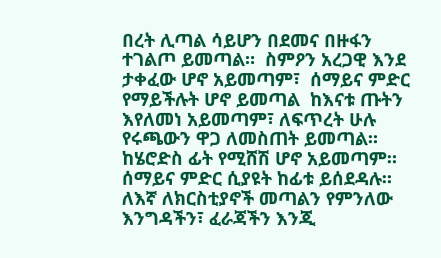በረት ሊጣል ሳይሆን በደመና በዙፋን ተገልጦ ይመጣል።  ስምዖን አረጋዊ እንደ ታቀፈው ሆኖ አይመጣም፣  ሰማይና ምድር የማይችሉት ሆኖ ይመጣል  ከእናቱ ጡትን እየለመነ አይመጣም፣ ለፍጥረት ሁሉ የሩጫውን ዋጋ ለመስጠት ይመጣል።  ከሄሮድስ ፊት የሚሸሽ ሆኖ አይመጣም።  ሰማይና ምድር ሲያዩት ከፊቱ ይሰደዳሉ።  ለእኛ ለክርስቲያኖች መጣልን የምንለው እንግዳችን፣ ፈራጃችን እንጂ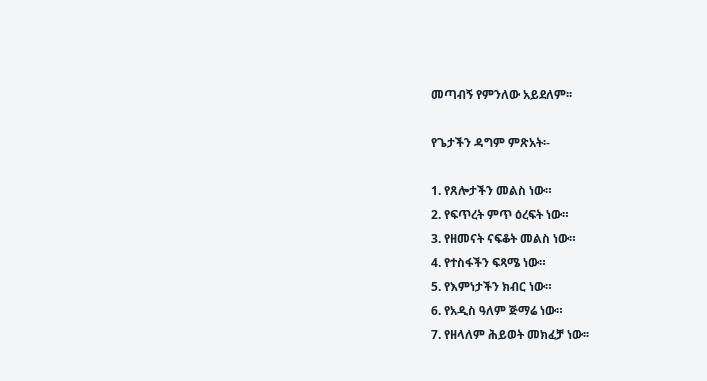መጣብኝ የምንለው አይደለም፡፡

የጌታችን ዳግም ምጽአት፡-

1. የጸሎታችን መልስ ነው።
2. የፍጥረት ምጥ ዕረፍት ነው።
3. የዘመናት ናፍቆት መልስ ነው።
4. የተስፋችን ፍጻሜ ነው።
5. የእምነታችን ክብር ነው።
6. የአዲስ ዓለም ጅማሬ ነው።
7. የዘላለም ሕይወት መክፈቻ ነው፡፡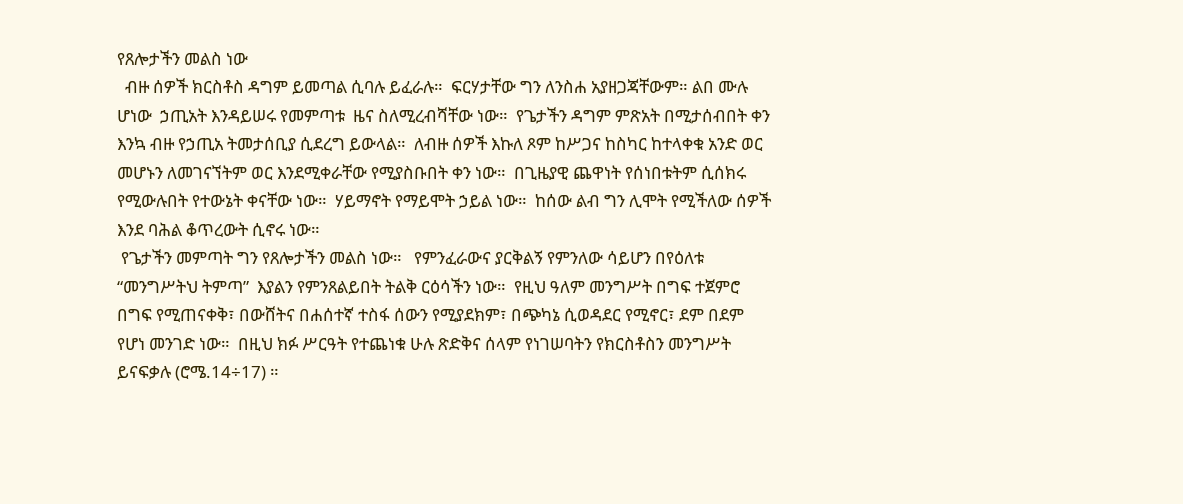የጸሎታችን መልስ ነው
  ብዙ ሰዎች ክርስቶስ ዳግም ይመጣል ሲባሉ ይፈራሉ።  ፍርሃታቸው ግን ለንስሐ አያዘጋጃቸውም። ልበ ሙሉ ሆነው  ኃጢአት እንዳይሠሩ የመምጣቱ  ዜና ስለሚረብሻቸው ነው።  የጌታችን ዳግም ምጽአት በሚታሰብበት ቀን እንኳ ብዙ የኃጢአ ትመታሰቢያ ሲደረግ ይውላል።  ለብዙ ሰዎች እኩለ ጾም ከሥጋና ከስካር ከተላቀቁ አንድ ወር መሆኑን ለመገናኘትም ወር እንደሚቀራቸው የሚያስቡበት ቀን ነው።  በጊዜያዊ ጨዋነት የሰነበቱትም ሲሰክሩ የሚውሉበት የተውኔት ቀናቸው ነው።  ሃይማኖት የማይሞት ኃይል ነው።  ከሰው ልብ ግን ሊሞት የሚችለው ሰዎች እንደ ባሕል ቆጥረውት ሲኖሩ ነው።
 የጌታችን መምጣት ግን የጸሎታችን መልስ ነው።   የምንፈራውና ያርቅልኝ የምንለው ሳይሆን በየዕለቱ “መንግሥትህ ትምጣ”  እያልን የምንጸልይበት ትልቅ ርዕሳችን ነው።  የዚህ ዓለም መንግሥት በግፍ ተጀምሮ በግፍ የሚጠናቀቅ፣ በውሸትና በሐሰተኛ ተስፋ ሰውን የሚያደክም፣ በጭካኔ ሲወዳደር የሚኖር፣ ደም በደም የሆነ መንገድ ነው።  በዚህ ክፉ ሥርዓት የተጨነቁ ሁሉ ጽድቅና ሰላም የነገሠባትን የክርስቶስን መንግሥት ይናፍቃሉ (ሮሜ.14÷17) ።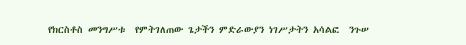የክርስቶስ መንግሥቱ  የምትገለጠው ጌታችን ምድራውያን ነገሥታትን አሳልፎ  ንጉሠ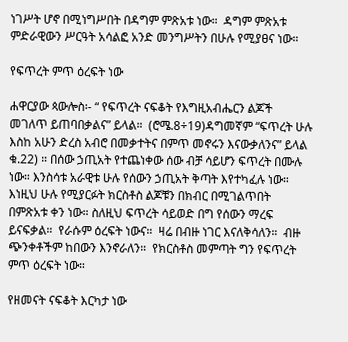ነገሥት ሆኖ በሚነግሥበት በዳግም ምጽአቱ ነው።  ዳግም ምጽአቱ ምድራዊውን ሥርዓት አሳልፎ አንድ መንግሥትን በሁሉ የሚያፀና ነው።

የፍጥረት ምጥ ዕረፍት ነው

ሐዋርያው ጳውሎስ፡- “ የፍጥረት ናፍቆት የእግዚአብሔርን ልጆች መገለጥ ይጠባበቃልና” ይላል።  (ሮሜ.8÷19)ዳግመኛም “ፍጥረት ሁሉ እስከ አሁን ድረስ አብሮ በመቃተትና በምጥ መኖሩን እናውቃለንና” ይላል ቁ.22) ። በሰው ኃጢአት የተጨነቀው ሰው ብቻ ሳይሆን ፍጥረት በሙሉ ነው። እንስሳቱ አራዊቱ ሁሉ የሰውን ኃጢአት ቅጣት እየተካፈሉ ነው። እነዚህ ሁሉ የሚያርፉት ክርስቶስ ልጆቹን በክብር በሚገልጥበት በምጽአቱ ቀን ነው። ስለዚህ ፍጥረት ሳይወድ በግ የሰውን ማረፍ ይናፍቃል።  የራሱም ዕረፍት ነውና።  ዛሬ በብዙ ነገር እናለቅሳለን።  ብዙ ጭንቀቶችም ከበውን እንኖራለን።  የክርስቶስ መምጣት ግን የፍጥረት ምጥ ዕረፍት ነው።

የዘመናት ናፍቆት እርካታ ነው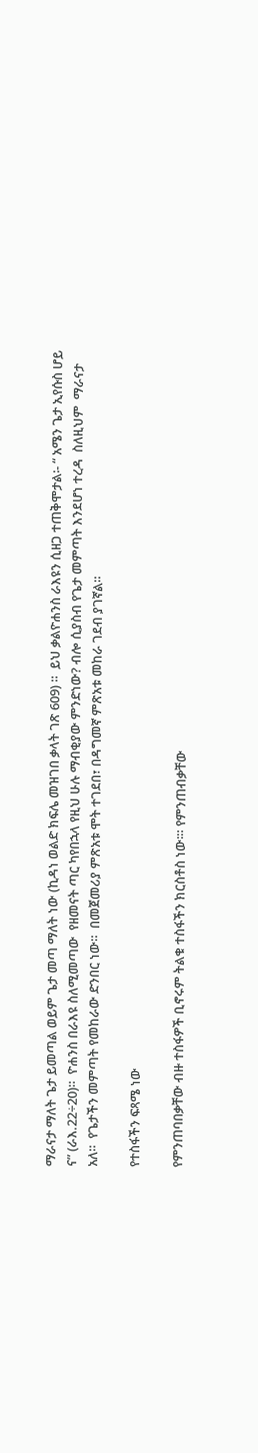ማራናታ ማለት ጌታ ይመጣል ወይም ጌታ መጣ ማለት ነው (ኪዳነ ወልድ ክፍሌ መዝገበ ቃላት ገጽ 609) ።  ይህ ቃልዮሐንስ ራእዩን ሲዘጋ ተጠቅሞታል፡- “ አሜን ጌታ ኢየሱስ ሆይ ና” (ራእ.22÷20)።  ዮሐንስ በራእዩ ስለሚመጣው  የዘመናት ጣር ካየበኋላ የዚህ ሁሉ ማብቂያው ምንድነው? ብሎ ሲያስብ የጌታ መምጣት እንደሆነ ተረዳ  ስለዚህም  ማራናታ አለ።  የጌታችን መምጣት የመከራው ድንበር ነው።  በመጀመሪያ ምጽአቱ ሞት ተገደበ፣ በዳግመኛ ምጽአቱ መከራ ገደብ ያገኛል።

የተስፋችን ፍጻሜ ነው

የምንጠባበቃቸው ብዙ ተስፋዎች ቢኖሩም ትልቁ ተስፋችን ክርስቶስ ነው፡። የምንጠብቃቸው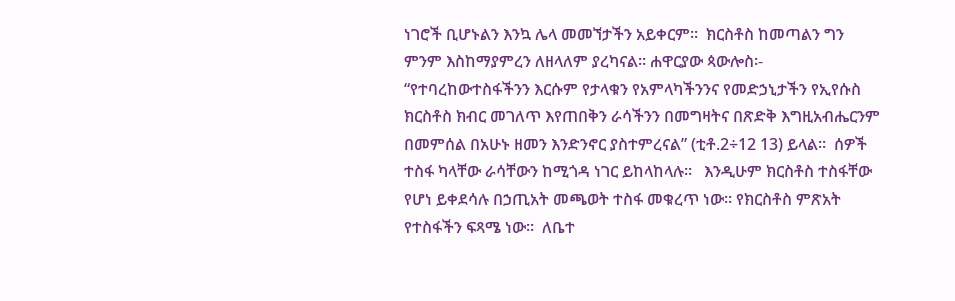ነገሮች ቢሆኑልን እንኳ ሌላ መመኘታችን አይቀርም።  ክርስቶስ ከመጣልን ግን ምንም እስከማያምረን ለዘላለም ያረካናል። ሐዋርያው ጳውሎስ፡- “የተባረከውተስፋችንን እርሱም የታላቁን የአምላካችንንና የመድኃኒታችን የኢየሱስ ክርስቶስ ክብር መገለጥ እየጠበቅን ራሳችንን በመግዛትና በጽድቅ እግዚአብሔርንም በመምሰል በአሁኑ ዘመን እንድንኖር ያስተምረናል” (ቲቶ.2÷12 13) ይላል።  ሰዎች ተስፋ ካላቸው ራሳቸውን ከሚጎዳ ነገር ይከላከላሉ።   እንዲሁም ክርስቶስ ተስፋቸው የሆነ ይቀደሳሉ በኃጢአት መጫወት ተስፋ መቁረጥ ነው። የክርስቶስ ምጽአት የተስፋችን ፍጻሜ ነው።  ለቤተ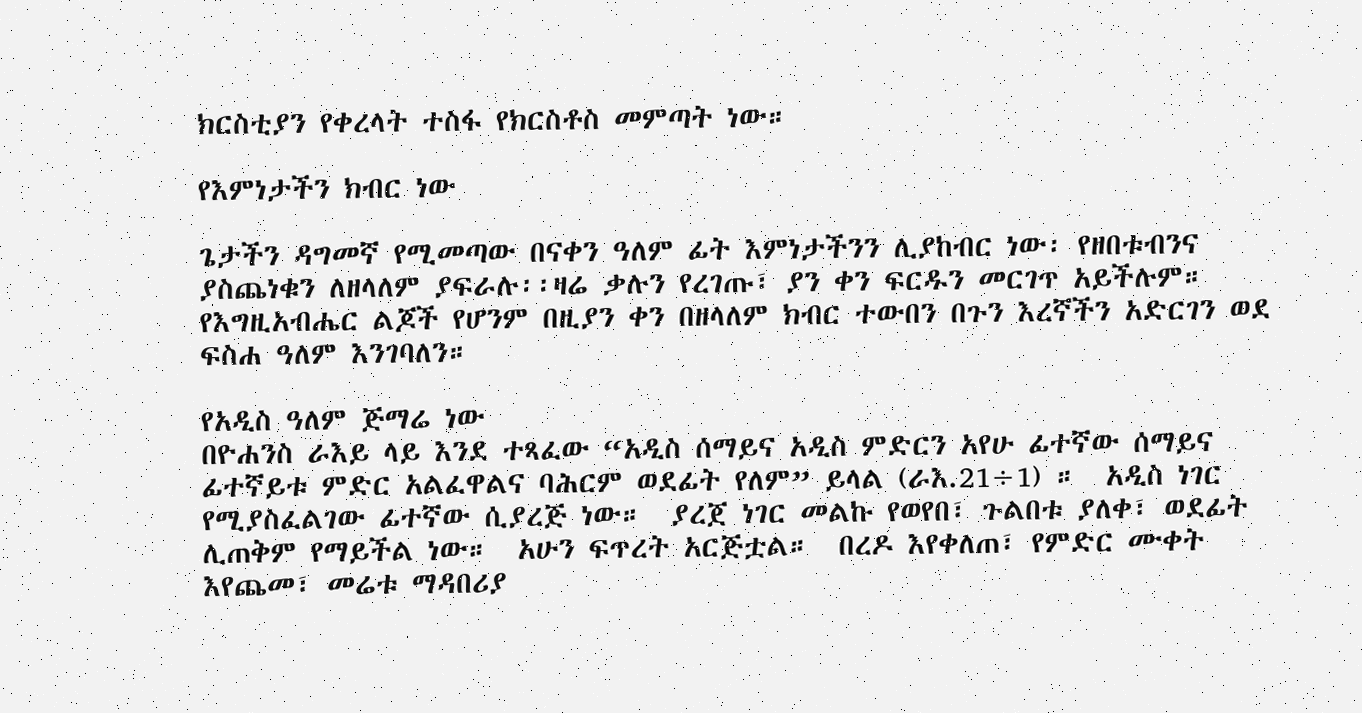ክርስቲያን የቀረላት ተስፋ የክርስቶስ መምጣት ነው።

የእምነታችን ክብር ነው

ጌታችን ዳግመኛ የሚመጣው በናቀን ዓለም ፊት እምነታችንን ሊያከብር ነው፡ የዘበቱብንና ያስጨነቁን ለዘላለም ያፍራሉ፡፡ዛሬ ቃሉን የረገጡ፣ ያን ቀን ፍርዱን መርገጥ አይችሉም።  የእግዚአብሔር ልጆች የሆንም በዚያን ቀን በዘላለም ክብር ተውበን በጉን እረኛችን አድርገን ወደ ፍስሐ ዓለም እንገባለን።

የአዲስ ዓለም ጅማሬ ነው
በዮሐንስ ራእይ ላይ እንደ ተጻፈው “አዲስ ሰማይና አዲስ ምድርን አየሁ ፊተኛው ሰማይና ፊተኛይቱ ምድር አልፈዋልና ባሕርም ወደፊት የለም” ይላል (ራእ.21÷1) ።  አዲስ ነገር የሚያስፈልገው ፊተኛው ሲያረጅ ነው።  ያረጀ ነገር መልኩ የወየበ፣ ጉልበቱ ያለቀ፣ ወደፊት ሊጠቅም የማይችል ነው።  አሁን ፍጥረት አርጅቷል።  በረዶ እየቀለጠ፣ የምድር ሙቀት እየጨመ፣ መሬቱ ማዳበሪያ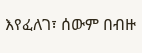እየፈለገ፣ ሰውም በብዙ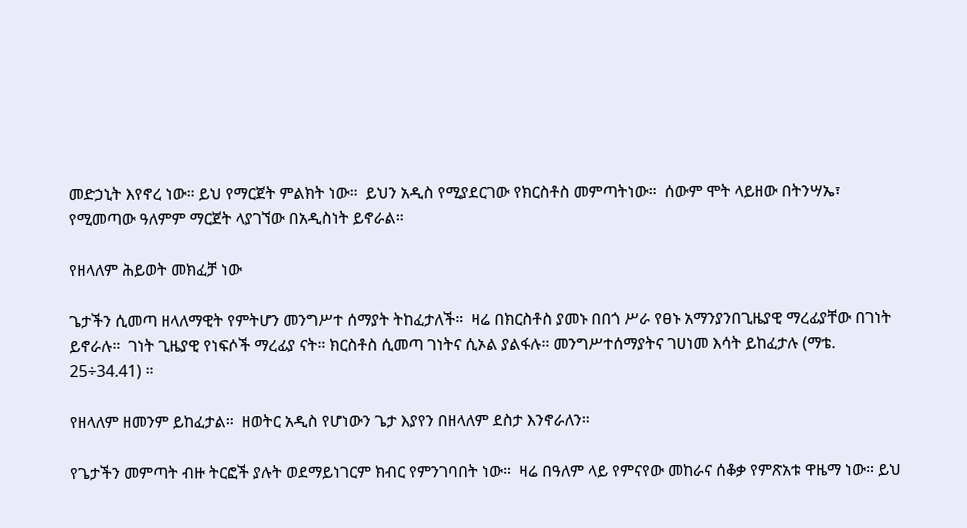መድኃኒት እየኖረ ነው። ይህ የማርጀት ምልክት ነው።  ይህን አዲስ የሚያደርገው የክርስቶስ መምጣትነው።  ሰውም ሞት ላይዘው በትንሣኤ፣ የሚመጣው ዓለምም ማርጀት ላያገኘው በአዲስነት ይኖራል።

የዘላለም ሕይወት መክፈቻ ነው

ጌታችን ሲመጣ ዘላለማዊት የምትሆን መንግሥተ ሰማያት ትከፈታለች።  ዛሬ በክርስቶስ ያመኑ በበጎ ሥራ የፀኑ አማንያንበጊዜያዊ ማረፊያቸው በገነት ይኖራሉ።  ገነት ጊዜያዊ የነፍሶች ማረፊያ ናት። ክርስቶስ ሲመጣ ገነትና ሲኦል ያልፋሉ። መንግሥተሰማያትና ገሀነመ እሳት ይከፈታሉ (ማቴ. 25÷34.41) ።

የዘላለም ዘመንም ይከፈታል።  ዘወትር አዲስ የሆነውን ጌታ እያየን በዘላለም ደስታ እንኖራለን።

የጌታችን መምጣት ብዙ ትርፎች ያሉት ወደማይነገርም ክብር የምንገባበት ነው።  ዛሬ በዓለም ላይ የምናየው መከራና ሰቆቃ የምጽአቱ ዋዜማ ነው። ይህ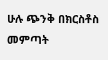ሁሉ ጭንቅ በክርስቶስ መምጣት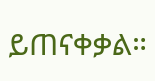ይጠናቀቃል።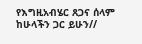የእግዚአብሄር ጸጋና ሰላም ከሁላችን ጋር ይሁን//